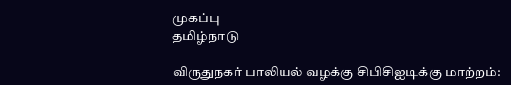முகப்பு
தமிழ்நாடு

விருதுநகர் பாலியல் வழக்கு சிபிசிஐடிக்கு மாற்றம்: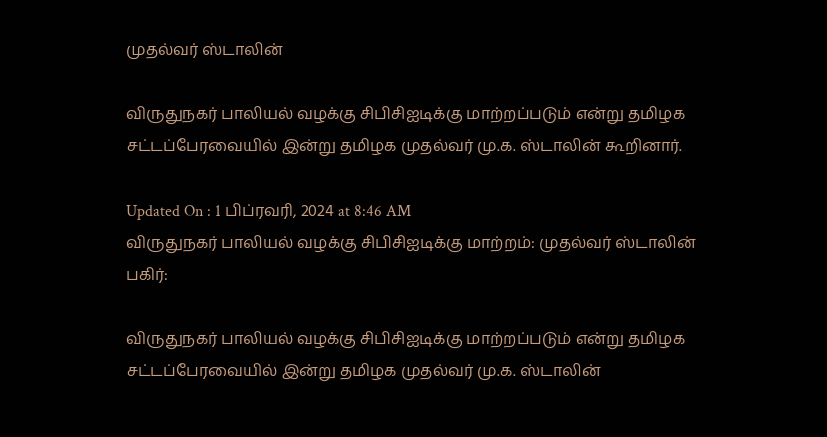முதல்வர் ஸ்டாலின்

விருதுநகர் பாலியல் வழக்கு சிபிசிஐடிக்கு மாற்றப்படும் என்று தமிழக சட்டப்பேரவையில் இன்று தமிழக முதல்வர் மு.க. ஸ்டாலின் கூறினார்.

Updated On : 1 பிப்ரவரி, 2024 at 8:46 AM
விருதுநகர் பாலியல் வழக்கு சிபிசிஐடிக்கு மாற்றம்: முதல்வர் ஸ்டாலின்
பகிர்:

விருதுநகர் பாலியல் வழக்கு சிபிசிஐடிக்கு மாற்றப்படும் என்று தமிழக சட்டப்பேரவையில் இன்று தமிழக முதல்வர் மு.க. ஸ்டாலின்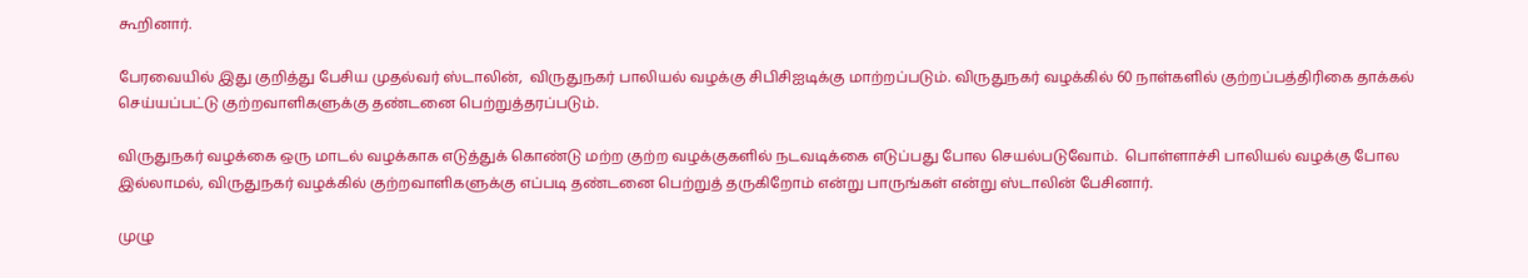கூறினார்.

பேரவையில் இது குறித்து பேசிய முதல்வர் ஸ்டாலின்,  விருதுநகர் பாலியல் வழக்கு சிபிசிஐடிக்கு மாற்றப்படும். விருதுநகர் வழக்கில் 60 நாள்களில் குற்றப்பத்திரிகை தாக்கல் செய்யப்பட்டு குற்றவாளிகளுக்கு தண்டனை பெற்றுத்தரப்படும்.

விருதுநகர் வழக்கை ஒரு மாடல் வழக்காக எடுத்துக் கொண்டு மற்ற குற்ற வழக்குகளில் நடவடிக்கை எடுப்பது போல செயல்படுவோம்.  பொள்ளாச்சி பாலியல் வழக்கு போல இல்லாமல், விருதுநகர் வழக்கில் குற்றவாளிகளுக்கு எப்படி தண்டனை பெற்றுத் தருகிறோம் என்று பாருங்கள் என்று ஸ்டாலின் பேசினார்.

முழு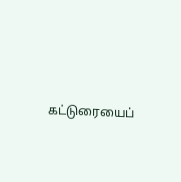கட்டுரையைப்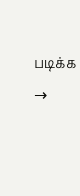படிக்க →